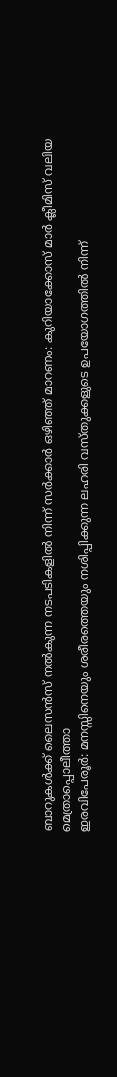ബാറുകൾക്ക് ലൈസൻസ് നൽകുന്ന നടപടികളിൽ നിന്ന് സർക്കാർ ഒഴിഞ്ഞ് മാറണം: കുറിയാക്കോസ് മാർ ക്ലീമിസ് വലിയ മെത്രാപ്പൊലീത്താ
ഇരവിപേരൂർ: മനസ്സിനെയും ശരീരത്തെയും നശിപ്പിക്കുന്ന ലഹരി വസ്തുക്കളുടെ ഉപയോഗത്തിൽ നിന്ന്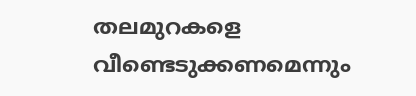തലമുറകളെ വീണ്ടെടുക്കണമെന്നും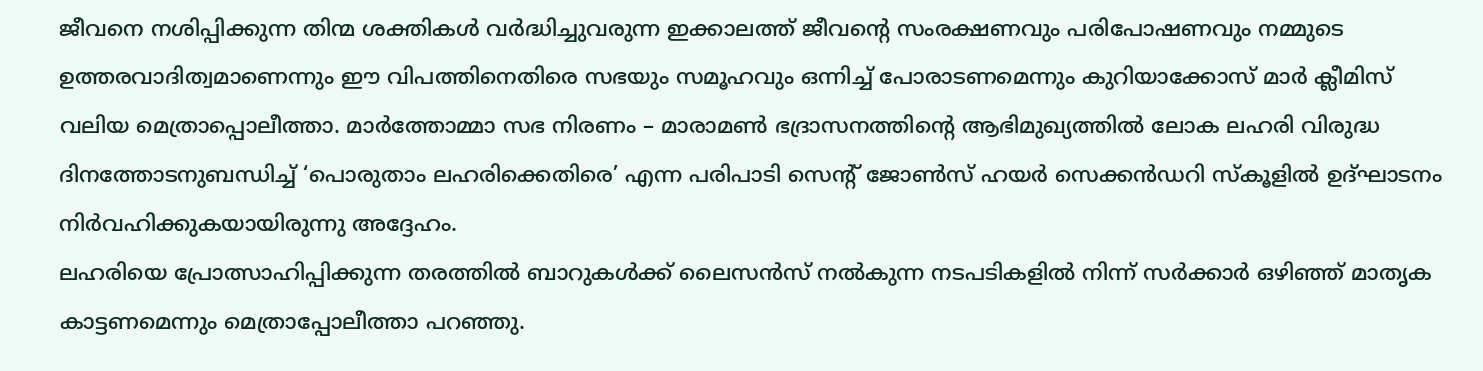ജീവനെ നശിപ്പിക്കുന്ന തിന്മ ശക്തികൾ വർദ്ധിച്ചുവരുന്ന ഇക്കാലത്ത് ജീവന്റെ സംരക്ഷണവും പരിപോഷണവും നമ്മുടെ ഉത്തരവാദിത്വമാണെന്നും ഈ വിപത്തിനെതിരെ സഭയും സമൂഹവും ഒന്നിച്ച് പോരാടണമെന്നും കുറിയാക്കോസ് മാർ ക്ലീമിസ് വലിയ മെത്രാപ്പൊലീത്താ. മാർത്തോമ്മാ സഭ നിരണം – മാരാമൺ ഭദ്രാസനത്തിന്റെ ആഭിമുഖ്യത്തിൽ ലോക ലഹരി വിരുദ്ധ ദിനത്തോടനുബന്ധിച്ച് ‘പൊരുതാം ലഹരിക്കെതിരെ’ എന്ന പരിപാടി സെന്റ് ജോൺസ് ഹയർ സെക്കൻഡറി സ്കൂളിൽ ഉദ്ഘാടനം നിർവഹിക്കുകയായിരുന്നു അദ്ദേഹം.
ലഹരിയെ പ്രോത്സാഹിപ്പിക്കുന്ന തരത്തിൽ ബാറുകൾക്ക് ലൈസൻസ് നൽകുന്ന നടപടികളിൽ നിന്ന് സർക്കാർ ഒഴിഞ്ഞ് മാതൃക കാട്ടണമെന്നും മെത്രാപ്പോലീത്താ പറഞ്ഞു.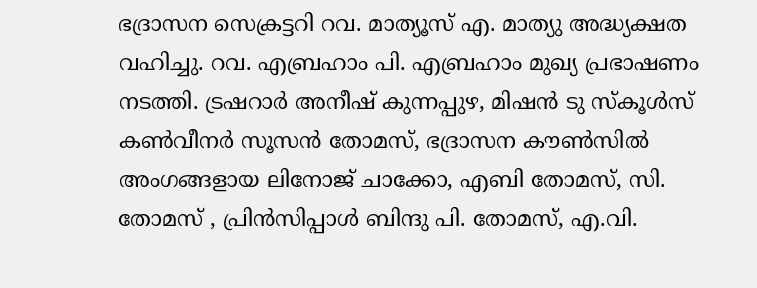ഭദ്രാസന സെക്രട്ടറി റവ. മാത്യൂസ് എ. മാത്യു അദ്ധ്യക്ഷത വഹിച്ചു. റവ. എബ്രഹാം പി. എബ്രഹാം മുഖ്യ പ്രഭാഷണം നടത്തി. ട്രഷറാർ അനീഷ് കുന്നപ്പുഴ, മിഷൻ ടു സ്കൂൾസ് കൺവീനർ സൂസൻ തോമസ്, ഭദ്രാസന കൗൺസിൽ അംഗങ്ങളായ ലിനോജ് ചാക്കോ, എബി തോമസ്, സി. തോമസ് , പ്രിൻസിപ്പാൾ ബിന്ദു പി. തോമസ്, എ.വി.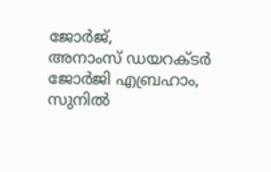ജോർജ്,
അനാംസ് ഡയറക്ടർ ജോർജി എബ്രഹാം, സുനിൽ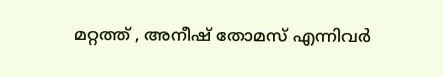മറ്റത്ത് , അനീഷ് തോമസ് എന്നിവർ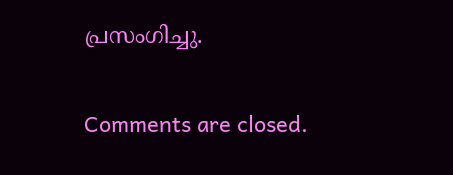പ്രസംഗിച്ചു.

Comments are closed.